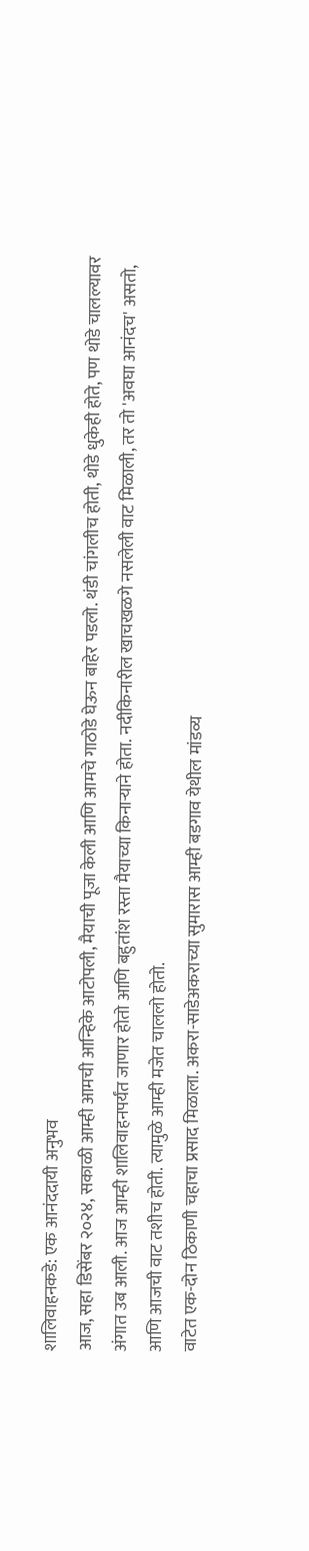शालिवाहनकडे: एक आनंददायी अनुभव
आज, सहा डिसेंबर २०२४, सकाळी आम्ही आमची आन्हिके आटोपली, मैयाची पूजा केली आणि आमचे गाठोडे घेऊन बाहेर पडलो. थंडी चांगलीच होती, थोडे धुकेही होते, पण थोडे चालल्यावर अंगात उब आली. आज आम्ही शालिवाहनपर्यंत जाणार होतो आणि बहुतांश रस्ता मैयाच्या किनाऱ्याने होता. नदीकिनारील खाचखळगे नसलेली वाट मिळाली, तर तो 'अवघा आनंदच' असतो, आणि आजची वाट तशीच होती. त्यामुळे आम्ही मजेत चाललो होतो.
वाटेत एक-दोन ठिकाणी चहाचा प्रसाद मिळाला. अकरा-साडेअकराच्या सुमारास आम्ही बडगाव येथील मांडव्य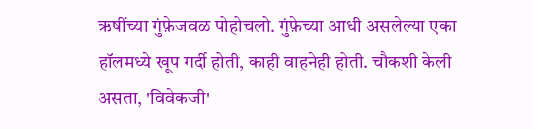ऋषींच्या गुंफ़ेजवळ पोहोचलो. गुंफ़ेच्या आधी असलेल्या एका हॉलमध्ये खूप गर्दी होती, काही वाहनेही होती. चौकशी केली असता, 'विवेकजी'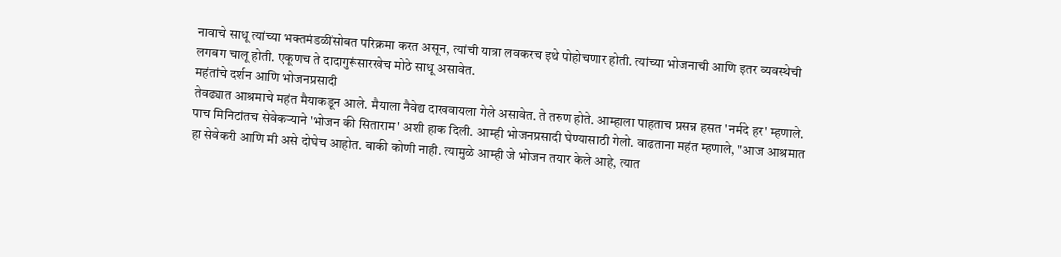नावाचे साधू त्यांच्या भक्तमंडळींसोबत परिक्रमा करत असून, त्यांची यात्रा लवकरच इथे पोहोचणार होती. त्यांच्या भोजनाची आणि इतर व्यवस्थेची लगबग चालू होती. एकूणच ते दादागुरूंसारखेच मोठे साधू असावेत.
महंतांचे दर्शन आणि भोजनप्रसादी
तेवढ्यात आश्रमाचे महंत मैयाकडून आले. मैयाला नैवेद्य दाखवायला गेले असावेत. ते तरुण होते. आम्हाला पाहताच प्रसन्न हसत 'नर्मदे हर' म्हणाले. पाच मिनिटांतच सेवेकऱ्याने 'भोजन की सिताराम' अशी हाक दिली. आम्ही भोजनप्रसादी घेण्यासाठी गेलो. वाढताना महंत म्हणाले, "आज आश्रमात हा सेवेकरी आणि मी असे दोघेच आहोत. बाकी कोणी नाही. त्यामुळे आम्ही जे भोजन तयार केले आहे, त्यात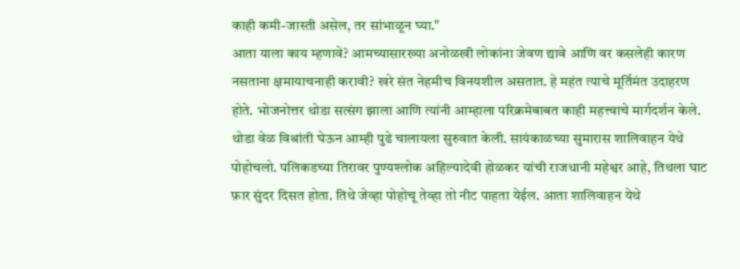काही कमी-जास्ती असेल, तर सांभाळून घ्या."
आता याला काय म्हणावे? आमच्यासारख्या अनोळखी लोकांना जेवण द्यावे आणि वर कसलेही कारण नसताना क्षमायाचनाही करावी? खरे संत नेहमीच विनयशील असतात. हे महंत त्याचे मूर्तिमंत उदाहरण होते. भोजनोत्तर थोडा सत्संग झाला आणि त्यांनी आम्हाला परिक्रमेबाबत काही महत्त्वाचे मार्गदर्शन केले.
थोडा वेळ विश्रांती घेऊन आम्ही पुढे चालायला सुरुवात केली. सायंकाळच्या सुमारास शालिवाहन येथे पोहोचलो. पलिकडच्या तिरावर पुण्यश्लोक अहिल्यादेवी होळकर यांची राजधानी महेश्वर आहे, तिथला घाट फ़ार सुंदर दिसत होता. तिथे जेव्हा पोहोचू तेव्हा तो नीट पाहता येईल. आता शालिवाहन येथे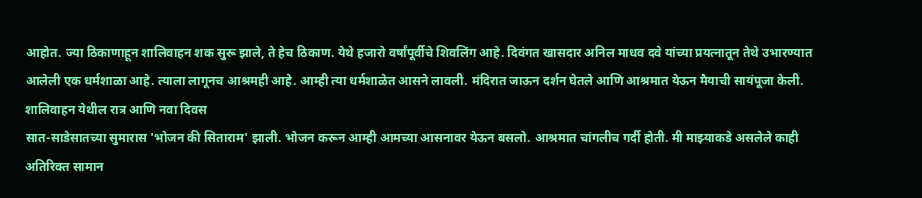आहोत. ज्या ठिकाणाहून शालिवाहन शक सुरू झाले, ते हेच ठिकाण. येथे हजारो वर्षांपूर्वीचे शिवलिंग आहे. दिवंगत खासदार अनिल माधव दवे यांच्या प्रयत्नातून तेथे उभारण्यात आलेली एक धर्मशाळा आहे. त्याला लागूनच आश्रमही आहे. आम्ही त्या धर्मशाळेत आसने लावली. मंदिरात जाऊन दर्शन घेतले आणि आश्रमात येऊन मैयाची सायंपूजा केली.
शालिवाहन येथील रात्र आणि नवा दिवस
सात-साडेसातच्या सुमारास 'भोजन की सिताराम' झाली. भोजन करून आम्ही आमच्या आसनावर येऊन बसलो. आश्रमात चांगलीच गर्दी होती. मी माझ्याकडे असलेले काही अतिरिक्त सामान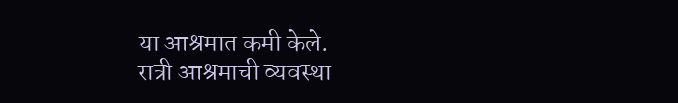या आश्रमात कमी केले.
रात्री आश्रमाची व्यवस्था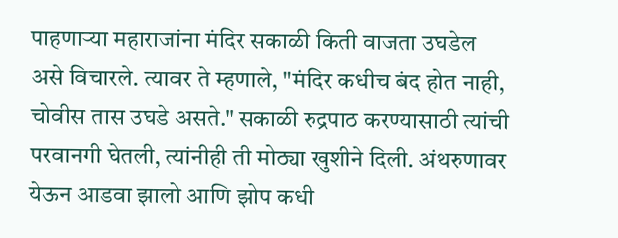पाहणाऱ्या महाराजांना मंदिर सकाळी किती वाजता उघडेल असे विचारले. त्यावर ते म्हणाले, "मंदिर कधीच बंद होत नाही, चोवीस तास उघडे असते." सकाळी रुद्रपाठ करण्यासाठी त्यांची परवानगी घेतली, त्यांनीही ती मोठ्या खुशीने दिली. अंथरुणावर येऊन आडवा झालो आणि झोप कधी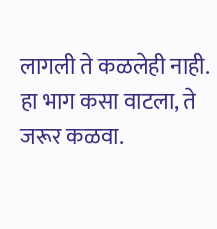लागली ते कळलेही नाही.
हा भाग कसा वाटला, ते जरूर कळवा.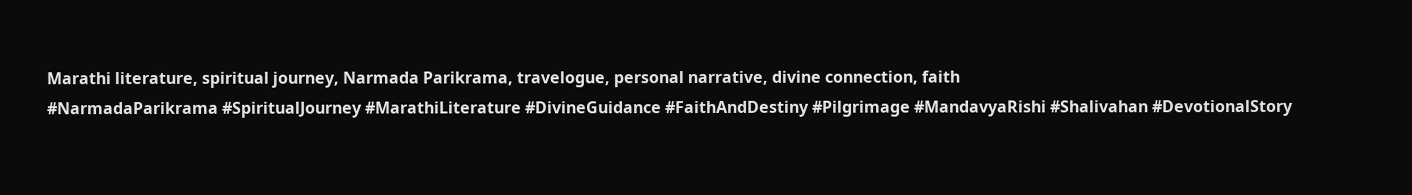Marathi literature, spiritual journey, Narmada Parikrama, travelogue, personal narrative, divine connection, faith
#NarmadaParikrama #SpiritualJourney #MarathiLiterature #DivineGuidance #FaithAndDestiny #Pilgrimage #MandavyaRishi #Shalivahan #DevotionalStory